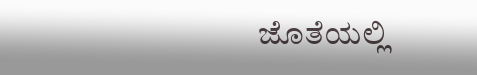ಜೊತೆಯಲ್ಲಿ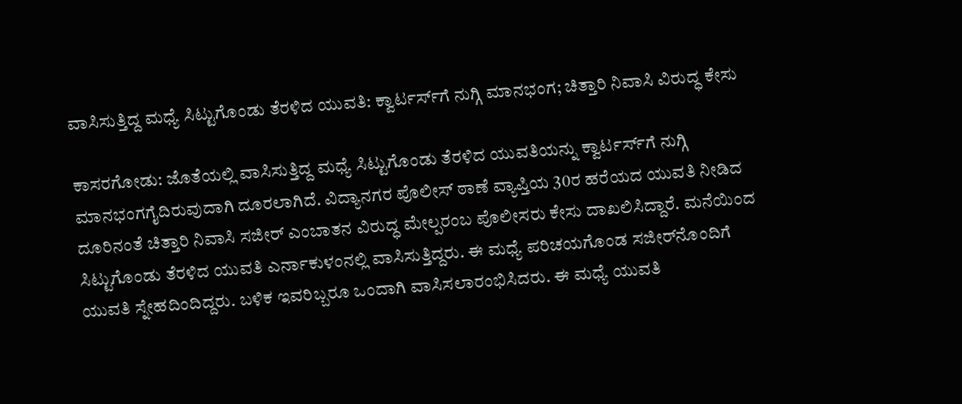ವಾಸಿಸುತ್ತಿದ್ದ ಮಧ್ಯೆ ಸಿಟ್ಟುಗೊಂಡು ತೆರಳಿದ ಯುವತಿ: ಕ್ವಾರ್ಟರ್ಸ್‌ಗೆ ನುಗ್ಗಿ ಮಾನಭಂಗ; ಚಿತ್ತಾರಿ ನಿವಾಸಿ ವಿರುದ್ಧ ಕೇಸು

ಕಾಸರಗೋಡು: ಜೊತೆಯಲ್ಲಿ ವಾಸಿಸುತ್ತಿದ್ದ ಮಧ್ಯೆ ಸಿಟ್ಟುಗೊಂಡು ತೆರಳಿದ ಯುವತಿಯನ್ನು ಕ್ವಾರ್ಟರ್ಸ್‌ಗೆ ನುಗ್ಗಿ ಮಾನಭಂಗಗೈದಿರುವುದಾಗಿ ದೂರಲಾಗಿದೆ. ವಿದ್ಯಾನಗರ ಪೊಲೀಸ್ ಠಾಣೆ ವ್ಯಾಪ್ತಿಯ 30ರ ಹರೆಯದ ಯುವತಿ ನೀಡಿದ ದೂರಿನಂತೆ ಚಿತ್ತಾರಿ ನಿವಾಸಿ ಸಜೀರ್ ಎಂಬಾತನ ವಿರುದ್ಧ ಮೇಲ್ಪರಂಬ ಪೊಲೀಸರು ಕೇಸು ದಾಖಲಿಸಿದ್ದಾರೆ. ಮನೆಯಿಂದ ಸಿಟ್ಟುಗೊಂಡು ತೆರಳಿದ ಯುವತಿ ಎರ್ನಾಕುಳಂನಲ್ಲಿ ವಾಸಿಸುತ್ತಿದ್ದರು. ಈ ಮಧ್ಯೆ ಪರಿಚಯಗೊಂಡ ಸಜೀರ್‌ನೊಂದಿಗೆ ಯುವತಿ ಸ್ನೇಹದಿಂದಿದ್ದರು. ಬಳಿಕ ಇವರಿಬ್ಬರೂ ಒಂದಾಗಿ ವಾಸಿಸಲಾರಂಭಿಸಿದರು. ಈ ಮಧ್ಯೆ ಯುವತಿ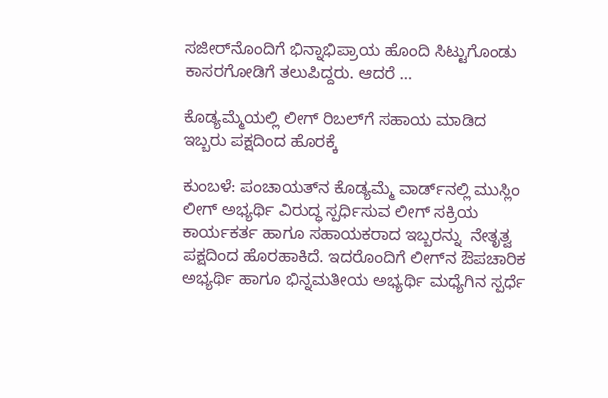ಸಜೀರ್‌ನೊಂದಿಗೆ ಭಿನ್ನಾಭಿಪ್ರಾಯ ಹೊಂದಿ ಸಿಟ್ಟುಗೊಂಡು ಕಾಸರಗೋಡಿಗೆ ತಲುಪಿದ್ದರು. ಆದರೆ …

ಕೊಡ್ಯಮ್ಮೆಯಲ್ಲಿ ಲೀಗ್ ರಿಬಲ್‌ಗೆ ಸಹಾಯ ಮಾಡಿದ ಇಬ್ಬರು ಪಕ್ಷದಿಂದ ಹೊರಕ್ಕೆ

ಕುಂಬಳೆ: ಪಂಚಾಯತ್‌ನ ಕೊಡ್ಯಮ್ಮೆ ವಾರ್ಡ್‌ನಲ್ಲಿ ಮುಸ್ಲಿಂ ಲೀಗ್ ಅಭ್ಯರ್ಥಿ ವಿರುದ್ಧ ಸ್ಪರ್ಧಿಸುವ ಲೀಗ್ ಸಕ್ರಿಯ ಕಾರ್ಯಕರ್ತ ಹಾಗೂ ಸಹಾಯಕರಾದ ಇಬ್ಬರನ್ನು  ನೇತೃತ್ವ ಪಕ್ಷದಿಂದ ಹೊರಹಾಕಿದೆ. ಇದರೊಂದಿಗೆ ಲೀಗ್‌ನ ಔಪಚಾರಿಕ ಅಭ್ಯರ್ಥಿ ಹಾಗೂ ಭಿನ್ನಮತೀಯ ಅಭ್ಯರ್ಥಿ ಮಧ್ಯೆಗಿನ ಸ್ಪರ್ಧೆ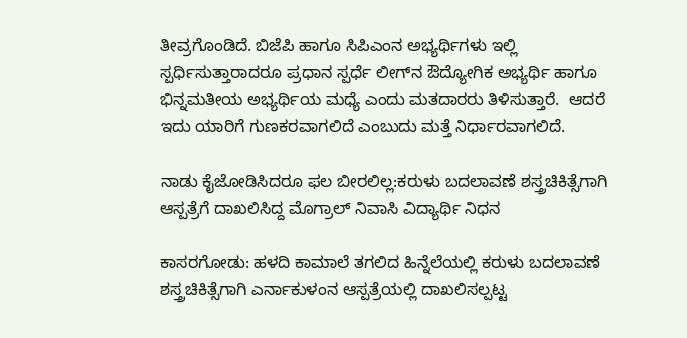ತೀವ್ರಗೊಂಡಿದೆ. ಬಿಜೆಪಿ ಹಾಗೂ ಸಿಪಿಎಂನ ಅಭ್ಯರ್ಥಿಗಳು ಇಲ್ಲಿ ಸ್ಪರ್ಧಿಸುತ್ತಾರಾದರೂ ಪ್ರಧಾನ ಸ್ಪರ್ಧೆ ಲೀಗ್‌ನ ಔದ್ಯೋಗಿಕ ಅಭ್ಯರ್ಥಿ ಹಾಗೂ ಭಿನ್ನಮತೀಯ ಅಭ್ಯರ್ಥಿಯ ಮಧ್ಯೆ ಎಂದು ಮತದಾರರು ತಿಳಿಸುತ್ತಾರೆ.  ಆದರೆ ಇದು ಯಾರಿಗೆ ಗುಣಕರವಾಗಲಿದೆ ಎಂಬುದು ಮತ್ತೆ ನಿರ್ಧಾರವಾಗಲಿದೆ.

ನಾಡು ಕೈಜೋಡಿಸಿದರೂ ಫಲ ಬೀರಲಿಲ್ಲ:ಕರುಳು ಬದಲಾವಣೆ ಶಸ್ತ್ರಚಿಕಿತ್ಸೆಗಾಗಿ ಆಸ್ಪತ್ರೆಗೆ ದಾಖಲಿಸಿದ್ದ ಮೊಗ್ರಾಲ್ ನಿವಾಸಿ ವಿದ್ಯಾರ್ಥಿ ನಿಧನ

ಕಾಸರಗೋಡು: ಹಳದಿ ಕಾಮಾಲೆ ತಗಲಿದ ಹಿನ್ನೆಲೆಯಲ್ಲಿ ಕರುಳು ಬದಲಾವಣೆ ಶಸ್ತ್ರಚಿಕಿತ್ಸೆಗಾಗಿ ಎರ್ನಾಕುಳಂನ ಆಸ್ಪತ್ರೆಯಲ್ಲಿ ದಾಖಲಿಸಲ್ಪಟ್ಟ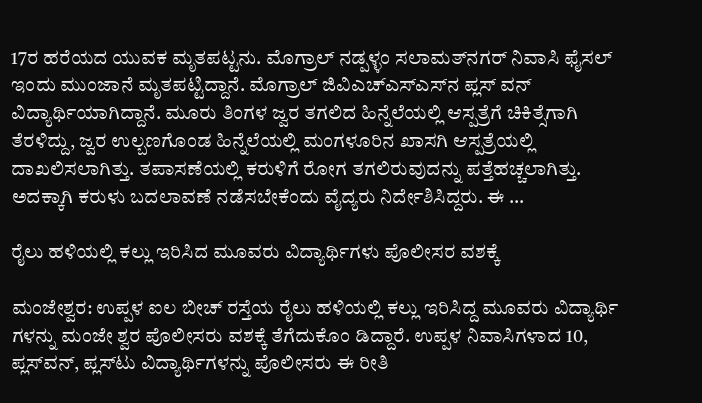17ರ ಹರೆಯದ ಯುವಕ ಮೃತಪಟ್ಟನು. ಮೊಗ್ರಾಲ್ ನಡ್ಪಳ್ಳಂ ಸಲಾಮತ್‌ನಗರ್ ನಿವಾಸಿ ಫೈಸಲ್ ಇಂದು ಮುಂಜಾನೆ ಮೃತಪಟ್ಟಿದ್ದಾನೆ. ಮೊಗ್ರಾಲ್ ಜಿವಿಎಚ್‌ಎಸ್‌ಎಸ್‌ನ ಪ್ಲಸ್ ವನ್ ವಿದ್ಯಾರ್ಥಿಯಾಗಿದ್ದಾನೆ. ಮೂರು ತಿಂಗಳ ಜ್ವರ ತಗಲಿದ ಹಿನ್ನೆಲೆಯಲ್ಲಿ ಆಸ್ಪತ್ರೆಗೆ ಚಿಕಿತ್ಸೆಗಾಗಿ ತೆರಳಿದ್ದು, ಜ್ವರ ಉಲ್ಬಣಗೊಂಡ ಹಿನ್ನೆಲೆಯಲ್ಲಿ ಮಂಗಳೂರಿನ ಖಾಸಗಿ ಆಸ್ಪತ್ರೆಯಲ್ಲಿ ದಾಖಲಿಸಲಾಗಿತ್ತು. ತಪಾಸಣೆಯಲ್ಲಿ ಕರುಳಿಗೆ ರೋಗ ತಗಲಿರುವುದನ್ನು ಪತ್ತೆಹಚ್ಚಲಾಗಿತ್ತು. ಅದಕ್ಕಾಗಿ ಕರುಳು ಬದಲಾವಣೆ ನಡೆಸಬೇಕೆಂದು ವೈದ್ಯರು ನಿರ್ದೇಶಿಸಿದ್ದರು. ಈ …

ರೈಲು ಹಳಿಯಲ್ಲಿ ಕಲ್ಲು ಇರಿಸಿದ ಮೂವರು ವಿದ್ಯಾರ್ಥಿಗಳು ಪೊಲೀಸರ ವಶಕ್ಕೆ

ಮಂಜೇಶ್ವರ: ಉಪ್ಪಳ ಐಲ ಬೀಚ್ ರಸ್ತೆಯ ರೈಲು ಹಳಿಯಲ್ಲಿ ಕಲ್ಲು ಇರಿಸಿದ್ದ ಮೂವರು ವಿದ್ಯಾರ್ಥಿ ಗಳನ್ನು ಮಂಜೇ ಶ್ವರ ಪೊಲೀಸರು ವಶಕ್ಕೆ ತೆಗೆದುಕೊಂ ಡಿದ್ದಾರೆ. ಉಪ್ಪಳ ನಿವಾಸಿಗಳಾದ 10, ಪ್ಲಸ್‌ವನ್, ಪ್ಲಸ್‌ಟು ವಿದ್ಯಾರ್ಥಿಗಳನ್ನು ಪೊಲೀಸರು ಈ ರೀತಿ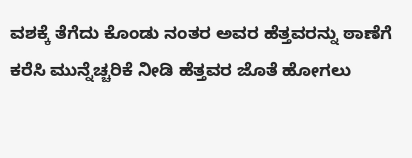ವಶಕ್ಕೆ ತೆಗೆದು ಕೊಂಡು ನಂತರ ಅವರ ಹೆತ್ತವರನ್ನು ಠಾಣೆಗೆ ಕರೆಸಿ ಮುನ್ನೆಚ್ಚರಿಕೆ ನೀಡಿ ಹೆತ್ತವರ ಜೊತೆ ಹೋಗಲು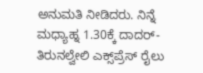ಅನುಮತಿ ನೀಡಿದರು. ನಿನ್ನೆ ಮಧ್ಯಾಹ್ನ 1.30ಕ್ಕೆ ದಾದರ್-ತಿರುನಲ್ವೇಲಿ ಎಕ್ಸ್‌ಪ್ರೆಸ್ ರೈಲು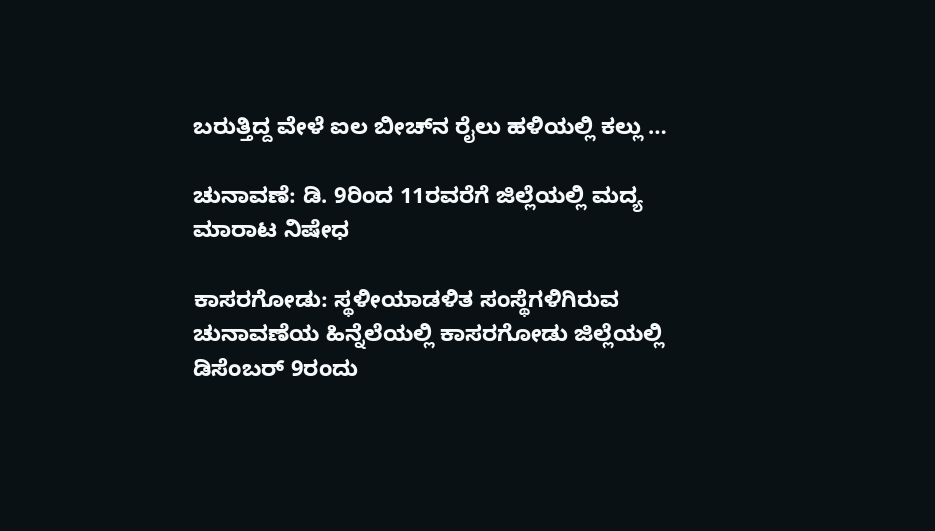ಬರುತ್ತಿದ್ದ ವೇಳೆ ಐಲ ಬೀಚ್‌ನ ರೈಲು ಹಳಿಯಲ್ಲಿ ಕಲ್ಲು …

ಚುನಾವಣೆ: ಡಿ. 9ರಿಂದ 11ರವರೆಗೆ ಜಿಲ್ಲೆಯಲ್ಲಿ ಮದ್ಯ ಮಾರಾಟ ನಿಷೇಧ

ಕಾಸರಗೋಡು: ಸ್ಥಳೀಯಾಡಳಿತ ಸಂಸ್ಥೆಗಳಿಗಿರುವ ಚುನಾವಣೆಯ ಹಿನ್ನೆಲೆಯಲ್ಲಿ ಕಾಸರಗೋಡು ಜಿಲ್ಲೆಯಲ್ಲಿ ಡಿಸೆಂಬರ್ 9ರಂದು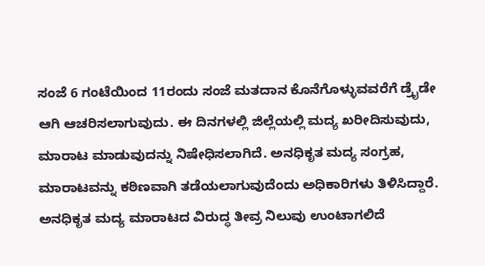ಸಂಜೆ 6 ಗಂಟೆಯಿಂದ 11ರಂದು ಸಂಜೆ ಮತದಾನ ಕೊನೆಗೊಳ್ಳುವವರೆಗೆ ಡ್ರೈಡೇ ಆಗಿ ಆಚರಿಸಲಾಗುವುದು. ಈ ದಿನಗಳಲ್ಲಿ ಜಿಲ್ಲೆಯಲ್ಲಿ ಮದ್ಯ ಖರೀದಿಸುವುದು, ಮಾರಾಟ ಮಾಡುವುದನ್ನು ನಿಷೇಧಿಸಲಾಗಿದೆ. ಅನಧಿಕೃತ ಮದ್ಯ ಸಂಗ್ರಹ, ಮಾರಾಟವನ್ನು ಕಠಿಣವಾಗಿ ತಡೆಯಲಾಗುವುದೆಂದು ಅಧಿಕಾರಿಗಳು ತಿಳಿಸಿದ್ದಾರೆ. ಅನಧಿಕೃತ ಮದ್ಯ ಮಾರಾಟದ ವಿರುದ್ಧ ತೀವ್ರ ನಿಲುವು ಉಂಟಾಗಲಿದೆ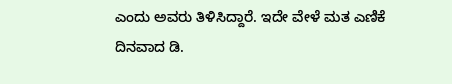ಎಂದು ಅವರು ತಿಳಿಸಿದ್ದಾರೆ. ಇದೇ ವೇಳೆ ಮತ ಎಣಿಕೆ ದಿನವಾದ ಡಿ.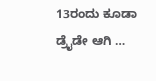13ರಂದು ಕೂಡಾ ಡ್ರೈಡೇ ಆಗಿ …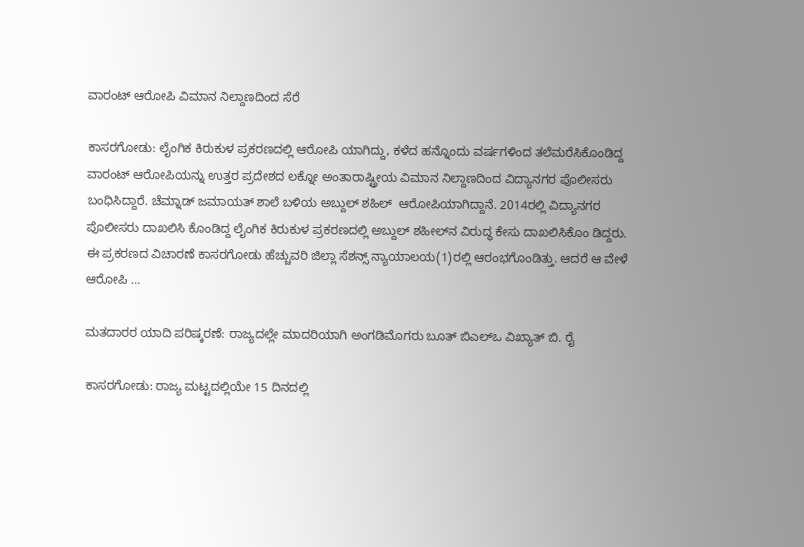ವಾರಂಟ್ ಆರೋಪಿ ವಿಮಾನ ನಿಲ್ದಾಣದಿಂದ ಸೆರೆ

ಕಾಸರಗೋಡು: ಲೈಂಗಿಕ ಕಿರುಕುಳ ಪ್ರಕರಣದಲ್ಲಿ ಆರೋಪಿ ಯಾಗಿದ್ದು, ಕಳೆದ ಹನ್ನೊಂದು ವರ್ಷಗಳಿಂದ ತಲೆಮರೆಸಿಕೊಂಡಿದ್ದ ವಾರಂಟ್ ಆರೋಪಿಯನ್ನು ಉತ್ತರ ಪ್ರದೇಶದ ಲಕ್ನೋ ಅಂತಾರಾಷ್ಟ್ರೀಯ ವಿಮಾನ ನಿಲ್ದಾಣದಿಂದ ವಿದ್ಯಾನಗರ ಪೊಲೀಸರು ಬಂಧಿಸಿದ್ದಾರೆ. ಚೆಮ್ನಾಡ್ ಜಮಾಯತ್ ಶಾಲೆ ಬಳಿಯ ಅಬ್ದುಲ್ ಶಹಿಲ್  ಆರೋಪಿಯಾಗಿದ್ದಾನೆ. 2014ರಲ್ಲಿ ವಿದ್ಯಾನಗರ ಪೊಲೀಸರು ದಾಖಲಿಸಿ ಕೊಂಡಿದ್ದ ಲೈಂಗಿಕ ಕಿರುಕುಳ ಪ್ರಕರಣದಲ್ಲಿ ಅಬ್ದುಲ್ ಶಹೀಲ್‌ನ ವಿರುದ್ಧ ಕೇಸು ದಾಖಲಿಸಿಕೊಂ ಡಿದ್ದರು. ಈ ಪ್ರಕರಣದ ವಿಚಾರಣೆ ಕಾಸರಗೋಡು ಹೆಚ್ಚುವರಿ ಜಿಲ್ಲಾ ಸೆಶನ್ಸ್ ನ್ಯಾಯಾಲಯ(1)ರಲ್ಲಿ ಆರಂಭಗೊಂಡಿತ್ತು. ಆದರೆ ಆ ವೇಳೆ ಆರೋಪಿ …

ಮತದಾರರ ಯಾದಿ ಪರಿಷ್ಕರಣೆ: ರಾಜ್ಯದಲ್ಲೇ ಮಾದರಿಯಾಗಿ ಅಂಗಡಿಮೊಗರು ಬೂತ್ ಬಿಎಲ್‌ಒ ವಿಖ್ಯಾತ್ ಬಿ. ರೈ

ಕಾಸರಗೋಡು: ರಾಜ್ಯ ಮಟ್ಟದಲ್ಲಿಯೇ 15 ದಿನದಲ್ಲಿ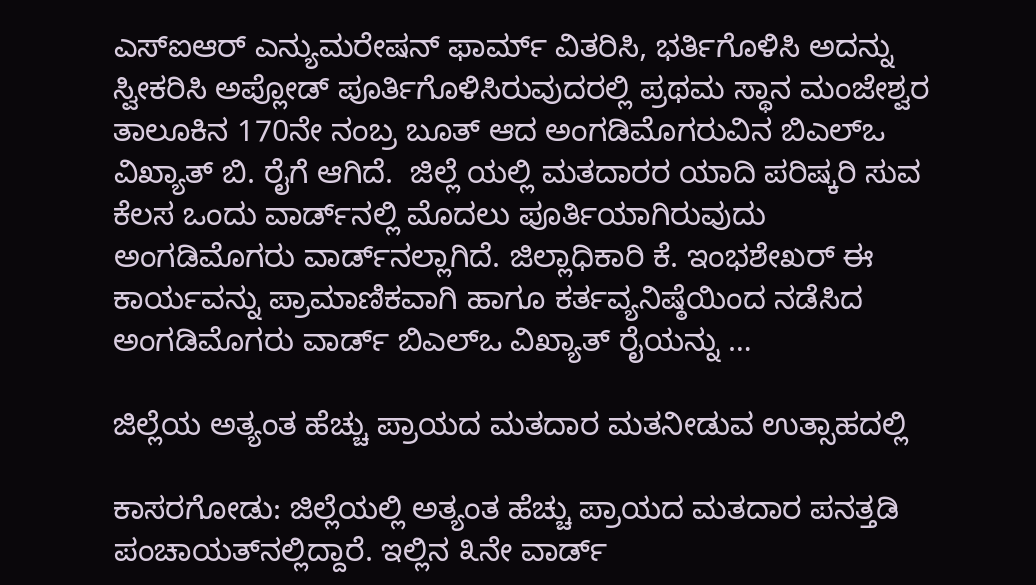ಎಸ್‌ಐಆರ್ ಎನ್ಯುಮರೇಷನ್ ಫಾರ್ಮ್ ವಿತರಿಸಿ, ಭರ್ತಿಗೊಳಿಸಿ ಅದನ್ನು ಸ್ವೀಕರಿಸಿ ಅಪ್ಲೋಡ್ ಪೂರ್ತಿಗೊಳಿಸಿರುವುದರಲ್ಲಿ ಪ್ರಥಮ ಸ್ಥಾನ ಮಂಜೇಶ್ವರ ತಾಲೂಕಿನ 170ನೇ ನಂಬ್ರ ಬೂತ್ ಆದ ಅಂಗಡಿಮೊಗರುವಿನ ಬಿಎಲ್‌ಒ ವಿಖ್ಯಾತ್ ಬಿ. ರೈಗೆ ಆಗಿದೆ.  ಜಿಲ್ಲೆ ಯಲ್ಲಿ ಮತದಾರರ ಯಾದಿ ಪರಿಷ್ಕರಿ ಸುವ ಕೆಲಸ ಒಂದು ವಾರ್ಡ್‌ನಲ್ಲಿ ಮೊದಲು ಪೂರ್ತಿಯಾಗಿರುವುದು ಅಂಗಡಿಮೊಗರು ವಾರ್ಡ್‌ನಲ್ಲಾಗಿದೆ. ಜಿಲ್ಲಾಧಿಕಾರಿ ಕೆ. ಇಂಭಶೇಖರ್ ಈ ಕಾರ್ಯವನ್ನು ಪ್ರಾಮಾಣಿಕವಾಗಿ ಹಾಗೂ ಕರ್ತವ್ಯನಿಷ್ಠೆಯಿಂದ ನಡೆಸಿದ ಅಂಗಡಿಮೊಗರು ವಾರ್ಡ್ ಬಿಎಲ್‌ಒ ವಿಖ್ಯಾತ್ ರೈಯನ್ನು …

ಜಿಲ್ಲೆಯ ಅತ್ಯಂತ ಹೆಚ್ಚು ಪ್ರಾಯದ ಮತದಾರ ಮತನೀಡುವ ಉತ್ಸಾಹದಲ್ಲಿ

ಕಾಸರಗೋಡು: ಜಿಲ್ಲೆಯಲ್ಲಿ ಅತ್ಯಂತ ಹೆಚ್ಚು ಪ್ರಾಯದ ಮತದಾರ ಪನತ್ತಡಿ ಪಂಚಾಯತ್‌ನಲ್ಲಿದ್ದಾರೆ. ಇಲ್ಲಿನ ೩ನೇ ವಾರ್ಡ್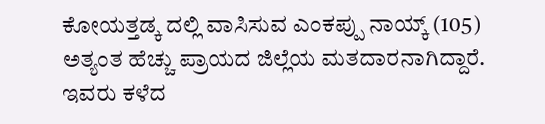ಕೋಯತ್ತಡ್ಕ ದಲ್ಲಿ ವಾಸಿಸುವ ಎಂಕಪ್ಪು ನಾಯ್ಕ್ (105) ಅತ್ಯಂತ ಹೆಚ್ಚು ಪ್ರಾಯದ ಜಿಲ್ಲೆಯ ಮತದಾರನಾಗಿದ್ದಾರೆ. ಇವರು ಕಳೆದ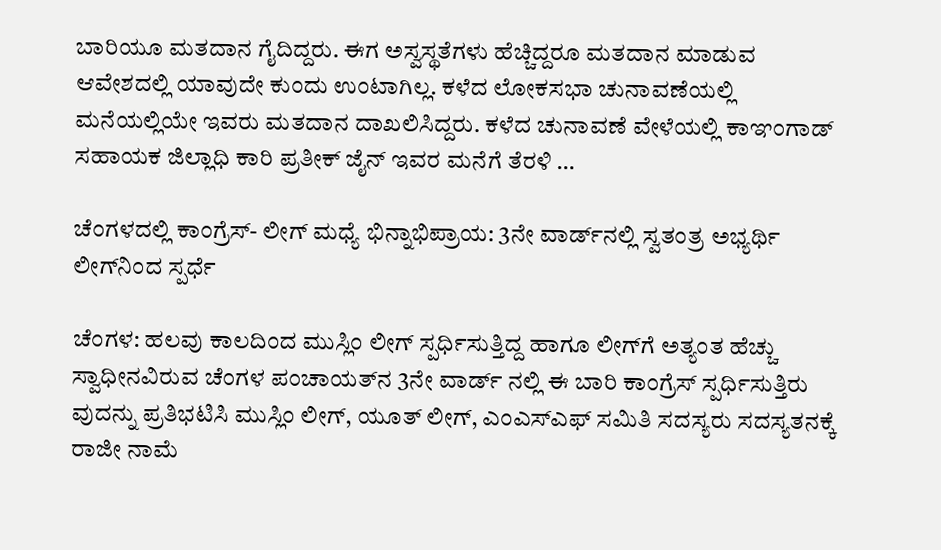ಬಾರಿಯೂ ಮತದಾನ ಗೈದಿದ್ದರು. ಈಗ ಅಸ್ವಸ್ಥತೆಗಳು ಹೆಚ್ಚಿದ್ದರೂ ಮತದಾನ ಮಾಡುವ ಆವೇಶದಲ್ಲಿ ಯಾವುದೇ ಕುಂದು ಉಂಟಾಗಿಲ್ಲ. ಕಳೆದ ಲೋಕಸಭಾ ಚುನಾವಣೆಯಲ್ಲಿ ಮನೆಯಲ್ಲಿಯೇ ಇವರು ಮತದಾನ ದಾಖಲಿಸಿದ್ದರು. ಕಳೆದ ಚುನಾವಣೆ ವೇಳೆಯಲ್ಲಿ ಕಾಞಂಗಾಡ್ ಸಹಾಯಕ ಜಿಲ್ಲಾಧಿ ಕಾರಿ ಪ್ರತೀಕ್ ಜೈನ್ ಇವರ ಮನೆಗೆ ತೆರಳಿ …

ಚೆಂಗಳದಲ್ಲಿ ಕಾಂಗ್ರೆಸ್- ಲೀಗ್ ಮಧ್ಯೆ ಭಿನ್ನಾಭಿಪ್ರಾಯ: 3ನೇ ವಾರ್ಡ್‌ನಲ್ಲಿ ಸ್ವತಂತ್ರ ಅಭ್ಯರ್ಥಿ ಲೀಗ್‌ನಿಂದ ಸ್ಪರ್ಧೆ

ಚೆಂಗಳ: ಹಲವು ಕಾಲದಿಂದ ಮುಸ್ಲಿಂ ಲೀಗ್ ಸ್ಪರ್ಧಿಸುತ್ತಿದ್ದ ಹಾಗೂ ಲೀಗ್‌ಗೆ ಅತ್ಯಂತ ಹೆಚ್ಚು ಸ್ವಾಧೀನವಿರುವ ಚೆಂಗಳ ಪಂಚಾಯತ್‌ನ 3ನೇ ವಾರ್ಡ್ ನಲ್ಲಿ ಈ ಬಾರಿ ಕಾಂಗ್ರೆಸ್ ಸ್ಪರ್ಧಿಸುತ್ತಿರು ವುದನ್ನು ಪ್ರತಿಭಟಿಸಿ ಮುಸ್ಲಿಂ ಲೀಗ್, ಯೂತ್ ಲೀಗ್, ಎಂಎಸ್‌ಎಫ್ ಸಮಿತಿ ಸದಸ್ಯರು ಸದಸ್ಯತನಕ್ಕೆ ರಾಜೀ ನಾಮೆ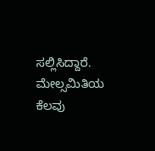ಸಲ್ಲಿಸಿದ್ದಾರೆ. ಮೇಲ್ಸಮಿತಿಯ ಕೆಲವು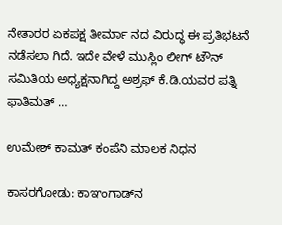ನೇತಾರರ ಏಕಪಕ್ಷ ತೀರ್ಮಾ ನದ ವಿರುದ್ಧ ಈ ಪ್ರತಿಭಟನೆ ನಡೆಸಲಾ ಗಿದೆ. ಇದೇ ವೇಳೆ ಮುಸ್ಲಿಂ ಲೀಗ್ ಟೌನ್ ಸಮಿತಿಯ ಅಧ್ಯಕ್ಷನಾಗಿದ್ದ ಅಶ್ರಫ್ ಕೆ.ಡಿ.ಯವರ ಪತ್ನಿ ಫಾತಿಮತ್ …

ಉಮೇಶ್ ಕಾಮತ್ ಕಂಪೆನಿ ಮಾಲಕ ನಿಧನ

ಕಾಸರಗೋಡು: ಕಾಞಂಗಾಡ್‌ನ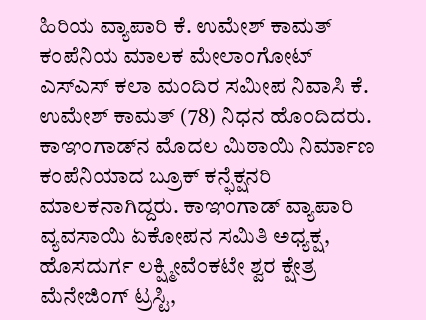ಹಿರಿಯ ವ್ಯಾಪಾರಿ ಕೆ. ಉಮೇಶ್ ಕಾಮತ್ ಕಂಪೆನಿಯ ಮಾಲಕ ಮೇಲಾಂಗೋಟ್ ಎಸ್‌ಎಸ್ ಕಲಾ ಮಂದಿರ ಸಮೀಪ ನಿವಾಸಿ ಕೆ. ಉಮೇಶ್ ಕಾಮತ್ (78) ನಿಧನ ಹೊಂದಿದರು. ಕಾಞಂಗಾಡ್‌ನ ಮೊದಲ ಮಿಠಾಯಿ ನಿರ್ಮಾಣ ಕಂಪೆನಿಯಾದ ಬ್ರೂಕ್ ಕನ್ಫೆಕ್ಷನರಿ ಮಾಲಕನಾಗಿದ್ದರು. ಕಾಞಂಗಾಡ್ ವ್ಯಾಪಾರಿ ವ್ಯವಸಾಯಿ ಏಕೋಪನ ಸಮಿತಿ ಅಧ್ಯಕ್ಷ, ಹೊಸದುರ್ಗ ಲಕ್ಷ್ಮೀವೆಂಕಟೇ ಶ್ವರ ಕ್ಷೇತ್ರ ಮೆನೇಜಿಂಗ್ ಟ್ರಸ್ಟಿ,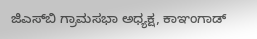ಜಿಎಸ್‌ಬಿ ಗ್ರಾಮಸಭಾ ಅಧ್ಯಕ್ಷ, ಕಾಞಂಗಾಡ್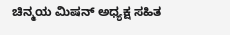ಚಿನ್ಮಯ ಮಿಷನ್ ಅಧ್ಯಕ್ಷ ಸಹಿತ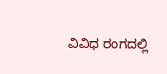ವಿವಿಧ ರಂಗದಲ್ಲಿ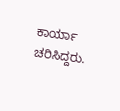ಕಾರ್ಯಾ ಚರಿಸಿದ್ದರು.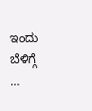ಇಂದು ಬೆಳಿಗ್ಗೆ …